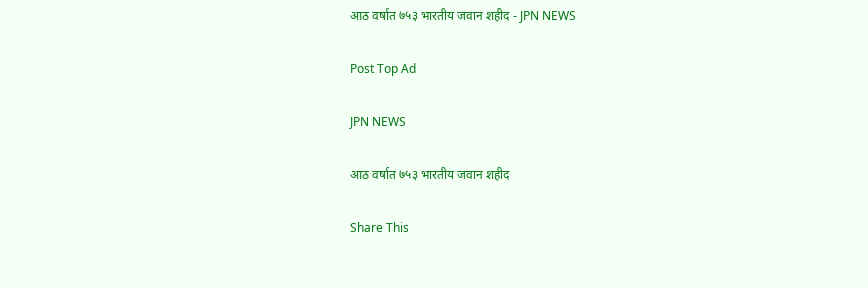आठ वर्षात ७५३ भारतीय जवान शहीद - JPN NEWS

Post Top Ad

JPN NEWS

आठ वर्षात ७५३ भारतीय जवान शहीद

Share This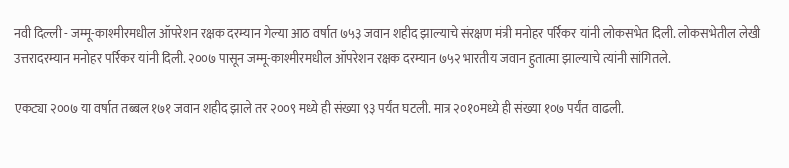नवी दिल्ली - जम्मू-काश्मीरमधील ऑपरेशन रक्षक दरम्यान गेल्या आठ वर्षात ७५३ जवान शहीद झाल्याचे संरक्षण मंत्री मनोहर पर्रिकर यांनी लोकसभेत दिली. लोकसभेतील लेखी उत्तरादरम्यान मनोहर पर्रिकर यांनी दिली. २००७ पासून जम्मू-काश्मीरमधील ऑपरेशन रक्षक दरम्यान ७५२ भारतीय जवान हुतात्मा झाल्याचे त्यांनी सांगितले.

एकट्या २००७ या वर्षात तब्बल १७१ जवान शहीद झाले तर २००९ मध्ये ही संख्या ९३ पर्यंत घटली. मात्र २०१०मध्ये ही संख्या १०७ पर्यंत वाढली.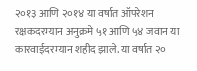२०१३ आणि २०१४ या वर्षात ऑपरेशन रक्षकदरम्यान अनुक्रमे ५१ आणि ५४ जवान या कारवाईदरम्यान शहीद झाले. या वर्षात २०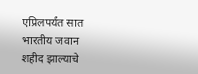एप्रिलपर्यंत सात भारतीय जवान शहीद झाल्याचे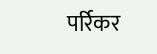पर्रिकर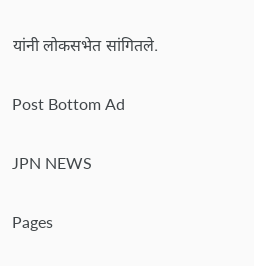यांनी लोकसभेत सांगितले.

Post Bottom Ad

JPN NEWS

Pages